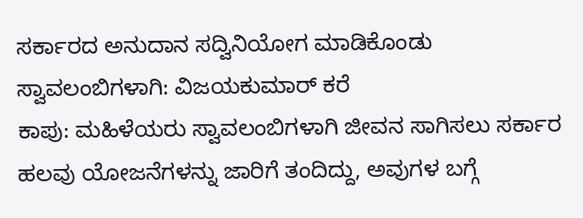ಸರ್ಕಾರದ ಅನುದಾನ ಸದ್ವಿನಿಯೋಗ ಮಾಡಿಕೊಂಡು ಸ್ವಾವಲಂಬಿಗಳಾಗಿ: ವಿಜಯಕುಮಾರ್ ಕರೆ
ಕಾಪು: ಮಹಿಳೆಯರು ಸ್ವಾವಲಂಬಿಗಳಾಗಿ ಜೀವನ ಸಾಗಿಸಲು ಸರ್ಕಾರ ಹಲವು ಯೋಜನೆಗಳನ್ನು ಜಾರಿಗೆ ತಂದಿದ್ದು, ಅವುಗಳ ಬಗ್ಗೆ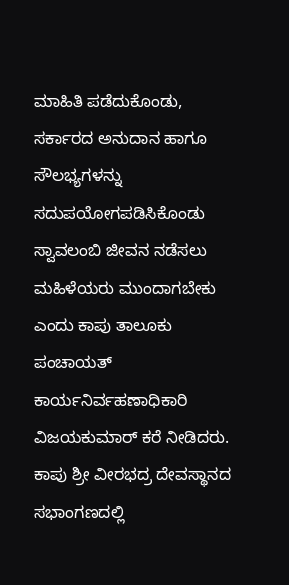ಮಾಹಿತಿ ಪಡೆದುಕೊಂಡು, ಸರ್ಕಾರದ ಅನುದಾನ ಹಾಗೂ ಸೌಲಭ್ಯಗಳನ್ನು ಸದುಪಯೋಗಪಡಿಸಿಕೊಂಡು ಸ್ವಾವಲಂಬಿ ಜೀವನ ನಡೆಸಲು ಮಹಿಳೆಯರು ಮುಂದಾಗಬೇಕು ಎಂದು ಕಾಪು ತಾಲೂಕು ಪಂಚಾಯತ್ ಕಾರ್ಯನಿರ್ವಹಣಾಧಿಕಾರಿ ವಿಜಯಕುಮಾರ್ ಕರೆ ನೀಡಿದರು.
ಕಾಪು ಶ್ರೀ ವೀರಭದ್ರ ದೇವಸ್ಥಾನದ ಸಭಾಂಗಣದಲ್ಲಿ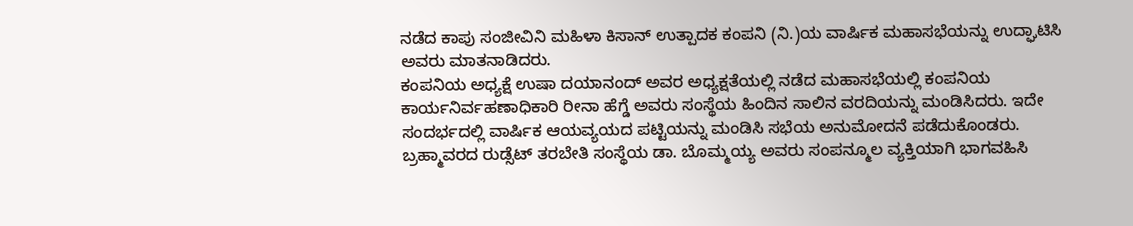ನಡೆದ ಕಾಪು ಸಂಜೀವಿನಿ ಮಹಿಳಾ ಕಿಸಾನ್ ಉತ್ಪಾದಕ ಕಂಪನಿ (ನಿ.)ಯ ವಾರ್ಷಿಕ ಮಹಾಸಭೆಯನ್ನು ಉದ್ಘಾಟಿಸಿ ಅವರು ಮಾತನಾಡಿದರು.
ಕಂಪನಿಯ ಅಧ್ಯಕ್ಷೆ ಉಷಾ ದಯಾನಂದ್ ಅವರ ಅಧ್ಯಕ್ಷತೆಯಲ್ಲಿ ನಡೆದ ಮಹಾಸಭೆಯಲ್ಲಿ ಕಂಪನಿಯ ಕಾರ್ಯನಿರ್ವಹಣಾಧಿಕಾರಿ ರೀನಾ ಹೆಗ್ಡೆ ಅವರು ಸಂಸ್ಥೆಯ ಹಿಂದಿನ ಸಾಲಿನ ವರದಿಯನ್ನು ಮಂಡಿಸಿದರು. ಇದೇ ಸಂದರ್ಭದಲ್ಲಿ ವಾರ್ಷಿಕ ಆಯವ್ಯಯದ ಪಟ್ಟಿಯನ್ನು ಮಂಡಿಸಿ ಸಭೆಯ ಅನುಮೋದನೆ ಪಡೆದುಕೊಂಡರು.
ಬ್ರಹ್ಮಾವರದ ರುಡ್ಸೆಟ್ ತರಬೇತಿ ಸಂಸ್ಥೆಯ ಡಾ. ಬೊಮ್ಮಯ್ಯ ಅವರು ಸಂಪನ್ಮೂಲ ವ್ಯಕ್ತಿಯಾಗಿ ಭಾಗವಹಿಸಿ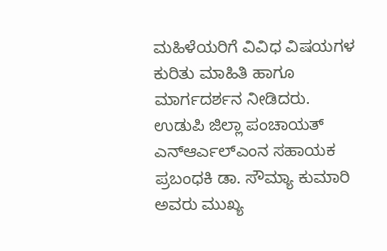ಮಹಿಳೆಯರಿಗೆ ವಿವಿಧ ವಿಷಯಗಳ ಕುರಿತು ಮಾಹಿತಿ ಹಾಗೂ ಮಾರ್ಗದರ್ಶನ ನೀಡಿದರು.
ಉಡುಪಿ ಜಿಲ್ಲಾ ಪಂಚಾಯತ್ ಎನ್ಆರ್ಎಲ್ಎಂನ ಸಹಾಯಕ ಪ್ರಬಂಧಕಿ ಡಾ. ಸೌಮ್ಯಾ ಕುಮಾರಿ ಅವರು ಮುಖ್ಯ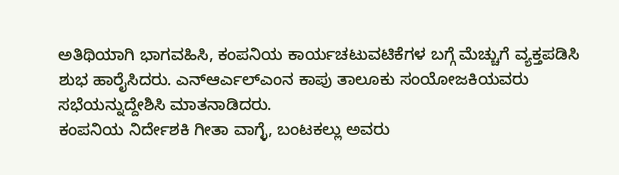ಅತಿಥಿಯಾಗಿ ಭಾಗವಹಿಸಿ, ಕಂಪನಿಯ ಕಾರ್ಯಚಟುವಟಿಕೆಗಳ ಬಗ್ಗೆ ಮೆಚ್ಚುಗೆ ವ್ಯಕ್ತಪಡಿಸಿ ಶುಭ ಹಾರೈಸಿದರು. ಎನ್ಆರ್ಎಲ್ಎಂನ ಕಾಪು ತಾಲೂಕು ಸಂಯೋಜಕಿಯವರು ಸಭೆಯನ್ನುದ್ದೇಶಿಸಿ ಮಾತನಾಡಿದರು.
ಕಂಪನಿಯ ನಿರ್ದೇಶಕಿ ಗೀತಾ ವಾಗ್ಳೆ, ಬಂಟಕಲ್ಲು ಅವರು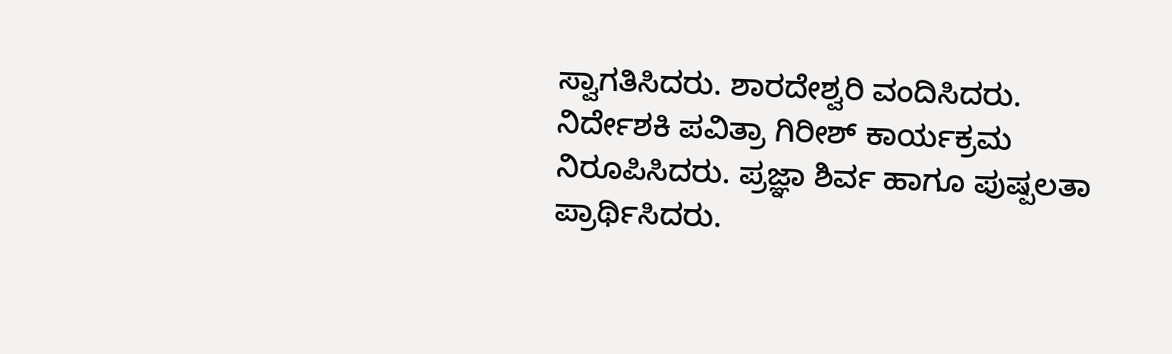ಸ್ವಾಗತಿಸಿದರು. ಶಾರದೇಶ್ವರಿ ವಂದಿಸಿದರು. ನಿರ್ದೇಶಕಿ ಪವಿತ್ರಾ ಗಿರೀಶ್ ಕಾರ್ಯಕ್ರಮ ನಿರೂಪಿಸಿದರು. ಪ್ರಜ್ಞಾ ಶಿರ್ವ ಹಾಗೂ ಪುಷ್ಪಲತಾ ಪ್ರಾರ್ಥಿಸಿದರು.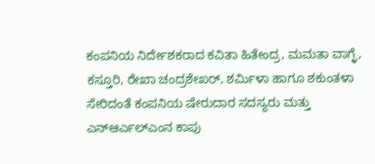ಕಂಪನಿಯ ನಿರ್ದೇಶಕರಾದ ಕವಿತಾ ಹಿತೇಂದ್ರ, ಮಮತಾ ವಾಗ್ಳೆ, ಕಸ್ತೂರಿ, ರೇಖಾ ಚಂದ್ರಶೇಖರ್, ಶರ್ಮಿಳಾ ಹಾಗೂ ಶಕುಂತಳಾ ಸೇರಿದಂತೆ ಕಂಪನಿಯ ಷೇರುದಾರ ಸದಸ್ಯರು ಮತ್ತು ಎನ್ಆರ್ಎಲ್ಎಂನ ಕಾಪು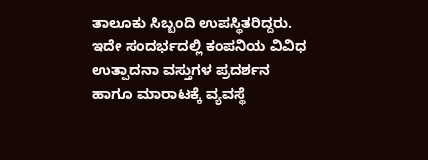ತಾಲೂಕು ಸಿಬ್ಬಂದಿ ಉಪಸ್ಥಿತರಿದ್ದರು.
ಇದೇ ಸಂದರ್ಭದಲ್ಲಿ ಕಂಪನಿಯ ವಿವಿಧ ಉತ್ಪಾದನಾ ವಸ್ತುಗಳ ಪ್ರದರ್ಶನ ಹಾಗೂ ಮಾರಾಟಕ್ಕೆ ವ್ಯವಸ್ಥೆ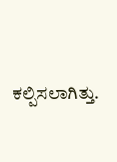ಕಲ್ಪಿಸಲಾಗಿತ್ತು.